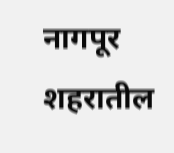नागपूर शहरातील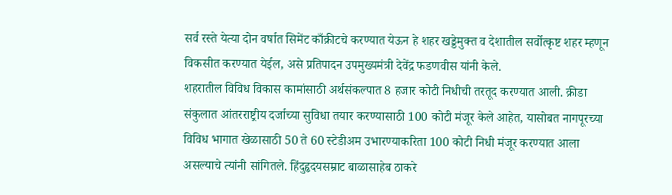सर्व रस्ते येत्या दोन वर्षात सिमेंट काँक्रीटचे करण्यात येऊन हे शहर खड्डेमुक्त व देशातील सर्वोत्कृष्ट शहर म्हणून विकसीत करण्यात येईल, असे प्रतिपादन उपमुख्यमंत्री देवेंद्र फडणवीस यांनी केले.
शहरातील विविध विकास कामांसाठी अर्थसंकल्पात 8 हजार कोटी निधीची तरतूद करण्यात आली. क्रीडा संकुलात आंतरराष्ट्रीय दर्जाच्या सुविधा तयार करण्यासाठी 100 कोटी मंजूर केले आहेत, यासोबत नागपूरच्या विविध भागात खेळासाठी 50 ते 60 स्टेडीअम उभारण्याकरिता 100 कोटी निधी मंजूर करण्यात आला असल्याचे त्यांनी सांगितले. हिंदुहृदयसम्राट बाळासाहेब ठाकरे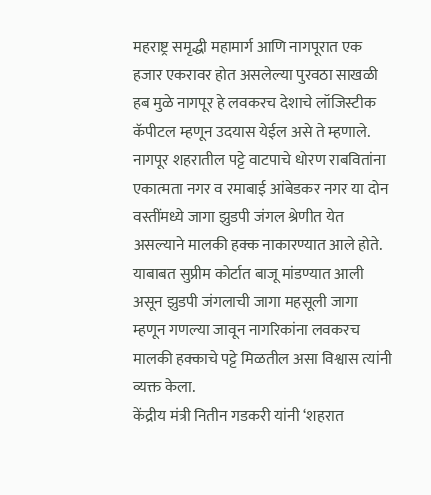महराष्ट्र समृद्धी महामार्ग आणि नागपूरात एक हजार एकरावर होत असलेल्या पुरवठा साखळी हब मुळे नागपूर हे लवकरच देशाचे लॉजिस्टीक कॅपीटल म्हणून उदयास येईल असे ते म्हणाले.
नागपूर शहरातील पट्टे वाटपाचे धोरण राबवितांना एकात्मता नगर व रमाबाई आंबेडकर नगर या दोन वस्तींमध्ये जागा झुडपी जंगल श्रेणीत येत असल्याने मालकी हक्क नाकारण्यात आले होते. याबाबत सुप्रीम कोर्टात बाजू मांडण्यात आली असून झुडपी जंगलाची जागा महसूली जागा म्हणून गणल्या जावून नागरिकांना लवकरच मालकी हक्काचे पट्टे मिळतील असा विश्वास त्यांनी व्यक्त केला.
केंद्रीय मंत्री नितीन गडकरी यांनी ‘शहरात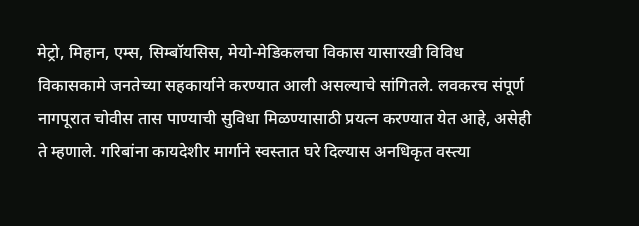मेट्रो, मिहान, एम्स, सिम्बॉयसिस, मेयो-मेडिकलचा विकास यासारखी विविध विकासकामे जनतेच्या सहकार्याने करण्यात आली असल्याचे सांगितले. लवकरच संपूर्ण नागपूरात चोवीस तास पाण्याची सुविधा मिळण्यासाठी प्रयत्न करण्यात येत आहे, असेही ते म्हणाले. गरिबांना कायदेशीर मार्गाने स्वस्तात घरे दिल्यास अनधिकृत वस्त्या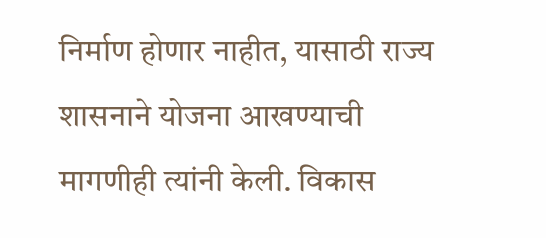निर्माण होणार नाहीत, यासाठी राज्य शासनाने योजना आखण्याची मागणीही त्यांनी केली. विकास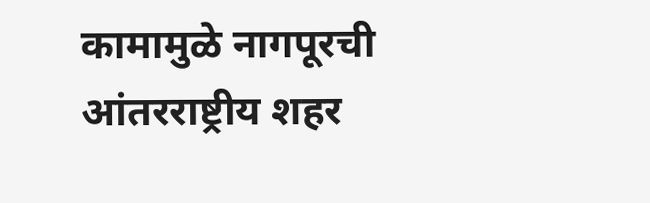कामामुळे नागपूरची आंतरराष्ट्रीय शहर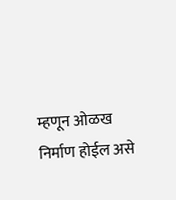म्हणून ओळख निर्माण होईल असे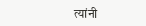त्यांनी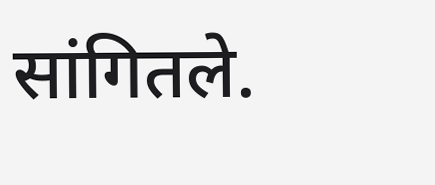सांगितले.